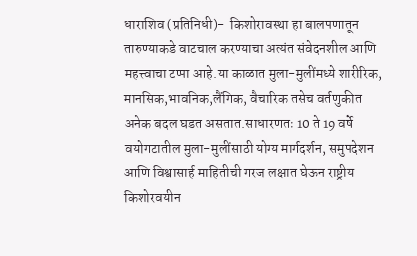धाराशिव (प्रतिनिधी)-  किशोरावस्था हा बालपणातून तारुण्याकडे वाटचाल करण्याचा अत्यंत संवेदनशील आणि महत्त्वाचा टप्पा आहे.या काळात मुला-मुलींमध्ये शारीरिक, मानसिक,भावनिक,लैंगिक, वैचारिक तसेच वर्तणुकीत अनेक बदल घडत असतात.साधारणतः 10 ते 19 वर्षे वयोगटातील मुला-मुलींसाठी योग्य मार्गदर्शन, समुपदेशन आणि विश्वासार्ह माहितीची गरज लक्षात घेऊन राष्ट्रीय किशोरवयीन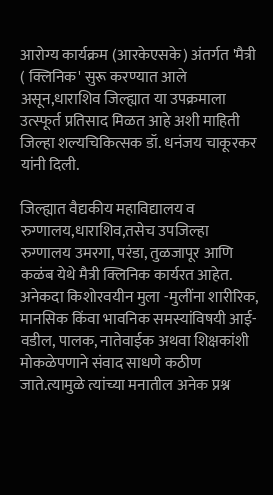आरोग्य कार्यक्रम (आरकेएसके) अंतर्गत 'मैत्री ( क्लिनिक' सुरू करण्यात आले असून,धाराशिव जिल्ह्यात या उपक्रमाला उत्स्फूर्त प्रतिसाद मिळत आहे अशी माहिती जिल्हा शल्यचिकित्सक डॉ. धनंजय चाकूरकर यांनी दिली.

जिल्ह्यात वैद्यकीय महाविद्यालय व रुग्णालय,धाराशिव,तसेच उपजिल्हा रुग्णालय उमरगा, परंडा, तुळजापूर आणि कळंब येथे मैत्री क्लिनिक कार्यरत आहेत. अनेकदा किशोरवयीन मुला -मुलींना शारीरिक, मानसिक किंवा भावनिक समस्यांविषयी आई- वडील, पालक, नातेवाईक अथवा शिक्षकांशी मोकळेपणाने संवाद साधणे कठीण जाते.त्यामुळे त्यांच्या मनातील अनेक प्रश्न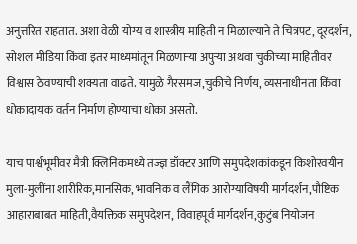अनुत्तरित राहतात. अशा वेळी योग्य व शास्त्रीय माहिती न मिळाल्याने ते चित्रपट, दूरदर्शन, सोशल मीडिया किंवा इतर माध्यमांतून मिळणाऱ्या अपुऱ्या अथवा चुकीच्या माहितीवर विश्वास ठेवण्याची शक्यता वाढते. यामुळे गैरसमज,चुकीचे निर्णय, व्यसनाधीनता किंवा धोकादायक वर्तन निर्माण होण्याचा धोका असतो.

याच पार्श्वभूमीवर मैत्री क्लिनिकमध्ये तज्ज्ञ डॉक्टर आणि समुपदेशकांकडून किशोरवयीन मुला-मुलींना शारीरिक,मानसिक, भावनिक व लैंगिक आरोग्याविषयी मार्गदर्शन,पौष्टिक आहाराबाबत माहिती,वैयक्तिक समुपदेशन, विवाहपूर्व मार्गदर्शन,कुटुंब नियोजन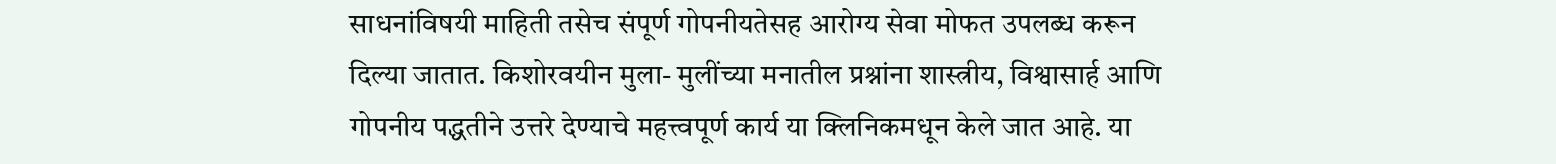साधनांविषयी माहिती तसेच संपूर्ण गोपनीयतेसह आरोग्य सेवा मोफत उपलब्ध करून दिल्या जातात. किशोरवयीन मुला- मुलींच्या मनातील प्रश्नांना शास्त्रीय, विश्वासार्ह आणि गोपनीय पद्धतीने उत्तरे देण्याचे महत्त्वपूर्ण कार्य या क्लिनिकमधून केले जात आहे. या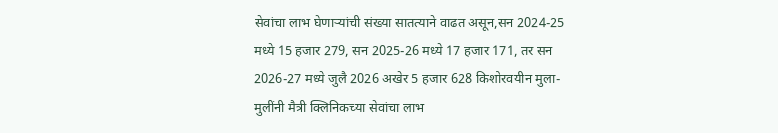सेवांचा लाभ घेणाऱ्यांची संख्या सातत्याने वाढत असून,सन 2024-25 मध्ये 15 हजार 279, सन 2025-26 मध्ये 17 हजार 171, तर सन 2026-27 मध्ये जुलै 2026 अखेर 5 हजार 628 किशोरवयीन मुला-मुलींनी मैत्री क्लिनिकच्या सेवांचा लाभ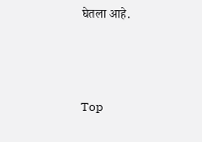घेतला आहे.



Top